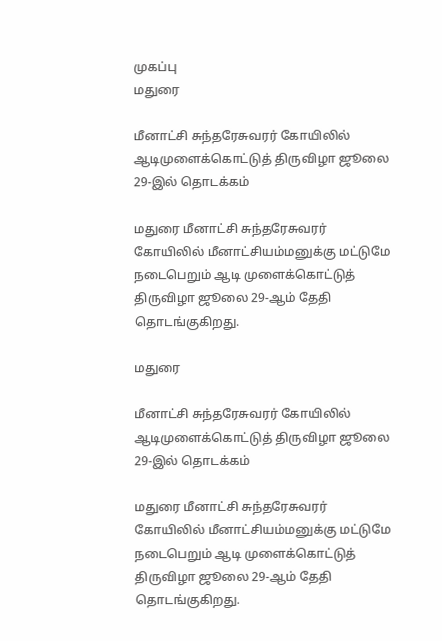முகப்பு
மதுரை

மீனாட்சி சுந்தரேசுவரர் கோயிலில் ஆடிமுளைக்கொட்டுத் திருவிழா ஜூலை 29-இல் தொடக்கம்

மதுரை மீனாட்சி சுந்தரேசுவரர் கோயிலில் மீனாட்சியம்மனுக்கு மட்டுமே நடைபெறும் ஆடி முளைக்கொட்டுத் திருவிழா ஜூலை 29-ஆம் தேதி தொடங்குகிறது.

மதுரை

மீனாட்சி சுந்தரேசுவரர் கோயிலில் ஆடிமுளைக்கொட்டுத் திருவிழா ஜூலை 29-இல் தொடக்கம்

மதுரை மீனாட்சி சுந்தரேசுவரர் கோயிலில் மீனாட்சியம்மனுக்கு மட்டுமே நடைபெறும் ஆடி முளைக்கொட்டுத் திருவிழா ஜூலை 29-ஆம் தேதி தொடங்குகிறது.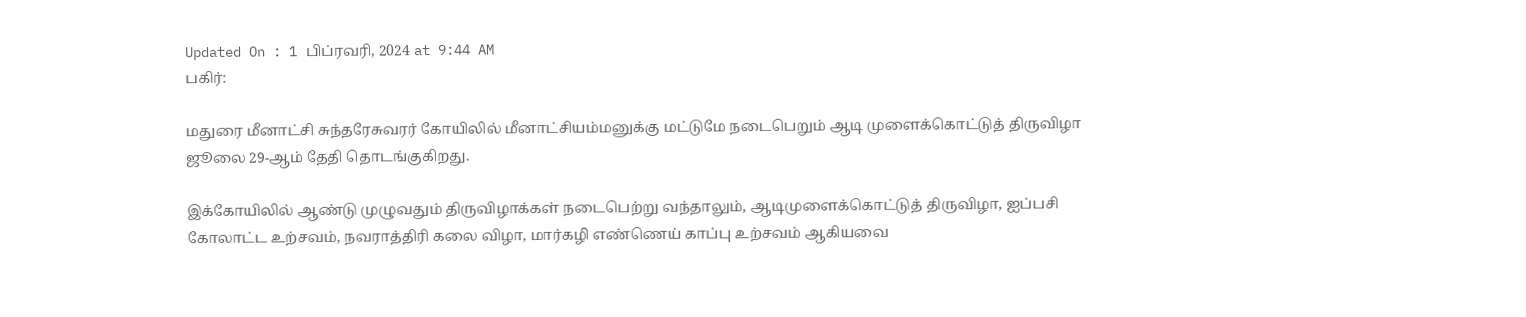Updated On : 1 பிப்ரவரி, 2024 at 9:44 AM
பகிர்:

மதுரை மீனாட்சி சுந்தரேசுவரர் கோயிலில் மீனாட்சியம்மனுக்கு மட்டுமே நடைபெறும் ஆடி முளைக்கொட்டுத் திருவிழா ஜூலை 29-ஆம் தேதி தொடங்குகிறது.

இக்கோயிலில் ஆண்டு முழுவதும் திருவிழாக்கள் நடைபெற்று வந்தாலும், ஆடிமுளைக்கொட்டுத் திருவிழா, ஐப்பசி கோலாட்ட உற்சவம், நவராத்திரி கலை விழா, மார்கழி எண்ணெய் காப்பு உற்சவம் ஆகியவை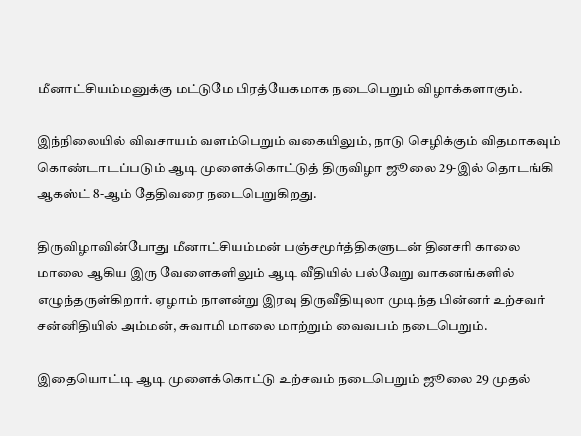மீனாட்சியம்மனுக்கு மட்டுமே பிரத்யேகமாக நடைபெறும் விழாக்களாகும்.

இந்நிலையில் விவசாயம் வளம்பெறும் வகையிலும், நாடு செழிக்கும் விதமாகவும் கொண்டாடப்படும் ஆடி முளைக்கொட்டுத் திருவிழா ஜூலை 29-இல் தொடங்கி ஆகஸ்ட் 8-ஆம் தேதிவரை நடைபெறுகிறது.

திருவிழாவின்போது மீனாட்சியம்மன் பஞ்சமூர்த்திகளுடன் தினசரி காலை மாலை ஆகிய இரு வேளைகளிலும் ஆடி வீதியில் பல்வேறு வாகனங்களில் எழுந்தருள்கிறார். ஏழாம் நாளன்று இரவு திருவீதியுலா முடிந்த பின்னர் உற்சவர் சன்னிதியில் அம்மன், சுவாமி மாலை மாற்றும் வைவபம் நடைபெறும்.

இதையொட்டி ஆடி முளைக்கொட்டு உற்சவம் நடைபெறும் ஜூலை 29 முதல்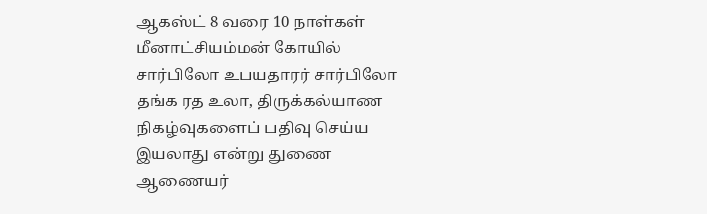ஆகஸ்ட் 8 வரை 10 நாள்கள் மீனாட்சியம்மன் கோயில் சார்பிலோ உபயதாரர் சார்பிலோ தங்க ரத உலா, திருக்கல்யாண நிகழ்வுகளைப் பதிவு செய்ய இயலாது என்று துணை ஆணையர்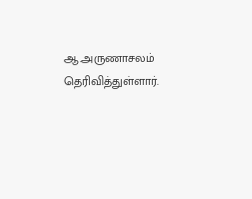ஆ.அருணாசலம் தெரிவித்துள்ளார்.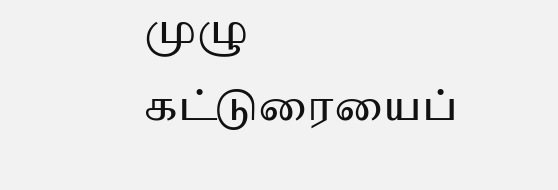முழு கட்டுரையைப்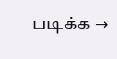படிக்க →